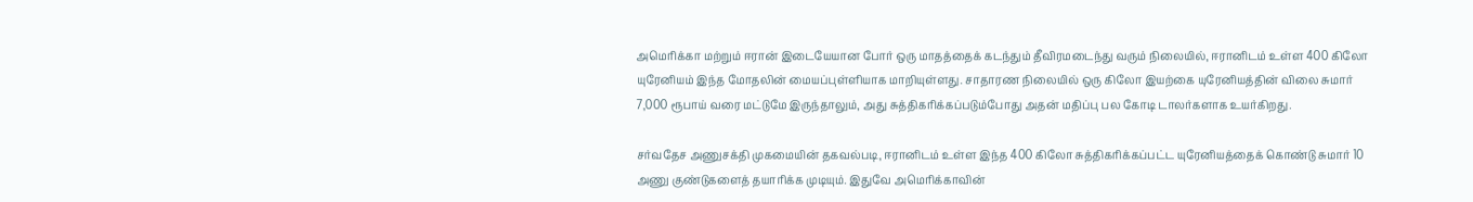அமெரிக்கா மற்றும் ஈரான் இடையேயான போர் ஒரு மாதத்தைக் கடந்தும் தீவிரமடைந்து வரும் நிலையில், ஈரானிடம் உள்ள 400 கிலோ யுரேனியம் இந்த மோதலின் மையப்புள்ளியாக மாறியுள்ளது. சாதாரண நிலையில் ஒரு கிலோ இயற்கை யுரேனியத்தின் விலை சுமார் 7,000 ரூபாய் வரை மட்டுமே இருந்தாலும், அது சுத்திகரிக்கப்படும்போது அதன் மதிப்பு பல கோடி டாலர்களாக உயர்கிறது.

சர்வதேச அணுசக்தி முகமையின் தகவல்படி, ஈரானிடம் உள்ள இந்த 400 கிலோ சுத்திகரிக்கப்பட்ட யுரேனியத்தைக் கொண்டு சுமார் 10 அணு குண்டுகளைத் தயாரிக்க முடியும். இதுவே அமெரிக்காவின்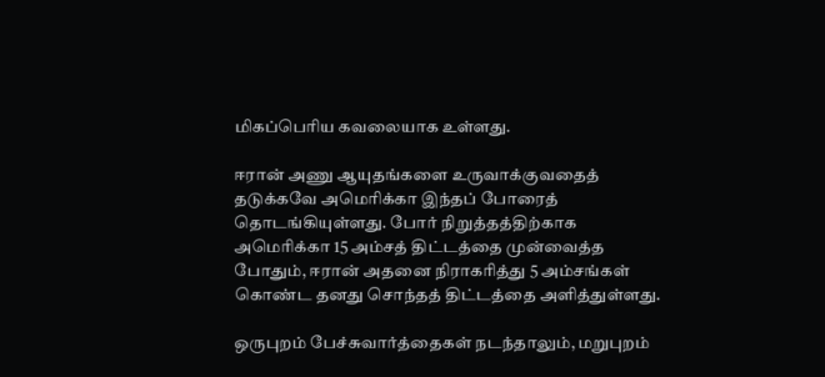மிகப்பெரிய கவலையாக உள்ளது.

ஈரான் அணு ஆயுதங்களை உருவாக்குவதைத் தடுக்கவே அமெரிக்கா இந்தப் போரைத் தொடங்கியுள்ளது. போர் நிறுத்தத்திற்காக அமெரிக்கா 15 அம்சத் திட்டத்தை முன்வைத்த போதும், ஈரான் அதனை நிராகரித்து 5 அம்சங்கள் கொண்ட தனது சொந்தத் திட்டத்தை அளித்துள்ளது.

ஒருபுறம் பேச்சுவார்த்தைகள் நடந்தாலும், மறுபுறம்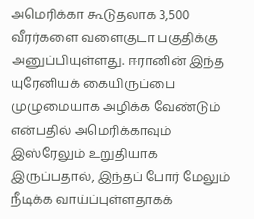அமெரிக்கா கூடுதலாக 3,500 வீரர்களை வளைகுடா பகுதிக்கு அனுப்பியுள்ளது. ஈரானின் இந்த யுரேனியக் கையிருப்பை முழுமையாக அழிக்க வேண்டும் என்பதில் அமெரிக்காவும் இஸ்ரேலும் உறுதியாக இருப்பதால், இந்தப் போர் மேலும் நீடிக்க வாய்ப்புள்ளதாகக்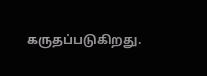கருதப்படுகிறது.